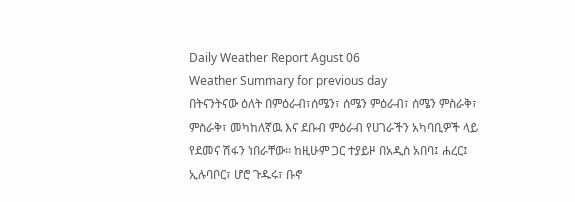Daily Weather Report Agust 06
Weather Summary for previous day
በትናንትናው ዕለት በምዕራብ፣ሰሜን፣ ሰሜን ምዕራብ፣ ሰሜን ምስራቅ፣ ምስራቅ፣ መካከለኛዉ እና ደቡብ ምዕራብ የሀገራችን አካባቢዎች ላይ የደመና ሽፋን ነበራቸው፡፡ ከዚሁም ጋር ተያይዞ በአዲስ አበባ፤ ሐረር፤ ኢሉባቦር፣ ሆሮ ጉዱሩ፣ ቡኖ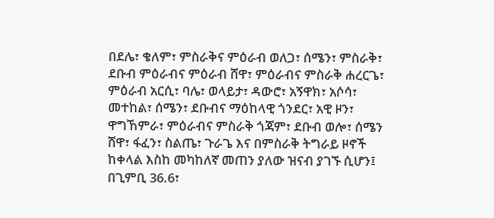በደሌ፣ ቄለም፣ ምስራቅና ምዕራብ ወለጋ፣ ሰሜን፣ ምስራቅ፣ ደቡብ ምዕራብና ምዕራብ ሸዋ፣ ምዕራብና ምስራቅ ሐረርጌ፣ ምዕራብ አርሲ፣ ባሌ፣ ወላይታ፣ ዳውሮ፣ አኝዋክ፣ አሶሳ፣ መተከል፣ ሰሜን፣ ደቡብና ማዕከላዊ ጎንደር፣ አዊ ዞን፣ ዋግኸምራ፣ ምዕራብና ምስራቅ ጎጃም፣ ደቡብ ወሎ፣ ሰሜን ሸዋ፣ ፋፈን፣ ስልጤ፣ ጉራጌ እና በምስራቅ ትግራይ ዞኖች ከቀላል እስከ መካከለኛ መጠን ያለው ዝናብ ያገኙ ሲሆን፤ በጊምቢ 36.6፣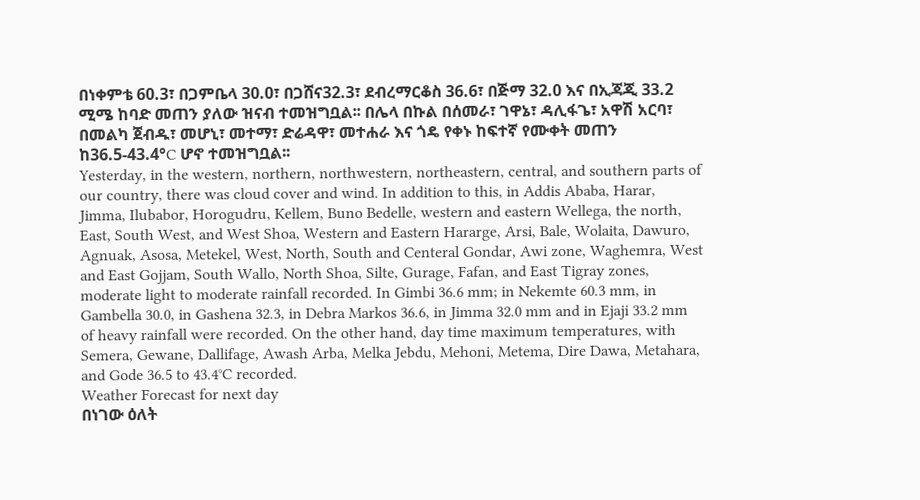በነቀምቴ 60.3፣ በጋምቤላ 30.0፣ በጋሸና32.3፣ ደብረማርቆስ 36.6፣ በጅማ 32.0 እና በኢጃጂ 33.2 ሚሜ ከባድ መጠን ያለው ዝናብ ተመዝግቧል፡፡ በሌላ በኩል በሰመራ፣ ገዋኔ፣ ዳሊፋጌ፣ አዋሽ አርባ፣ በመልካ ጀብዱ፣ መሆኒ፣ መተማ፣ ድሬዳዋ፣ መተሐራ እና ጎዴ የቀኑ ከፍተኛ የሙቀት መጠን ከ36.5-43.4°C ሆኖ ተመዝግቧል፡፡
Yesterday, in the western, northern, northwestern, northeastern, central, and southern parts of our country, there was cloud cover and wind. In addition to this, in Addis Ababa, Harar, Jimma, Ilubabor, Horogudru, Kellem, Buno Bedelle, western and eastern Wellega, the north, East, South West, and West Shoa, Western and Eastern Hararge, Arsi, Bale, Wolaita, Dawuro, Agnuak, Asosa, Metekel, West, North, South and Centeral Gondar, Awi zone, Waghemra, West and East Gojjam, South Wallo, North Shoa, Silte, Gurage, Fafan, and East Tigray zones, moderate light to moderate rainfall recorded. In Gimbi 36.6 mm; in Nekemte 60.3 mm, in Gambella 30.0, in Gashena 32.3, in Debra Markos 36.6, in Jimma 32.0 mm and in Ejaji 33.2 mm of heavy rainfall were recorded. On the other hand, day time maximum temperatures, with Semera, Gewane, Dallifage, Awash Arba, Melka Jebdu, Mehoni, Metema, Dire Dawa, Metahara, and Gode 36.5 to 43.4°C recorded.
Weather Forecast for next day
በነገው ዕለት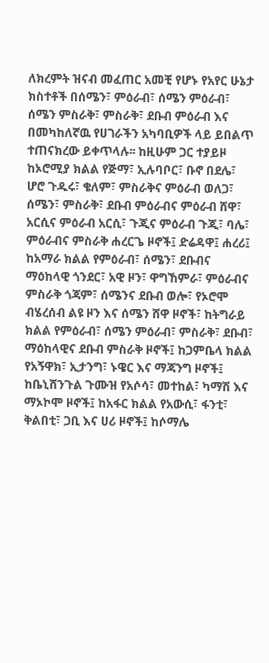ለክረምት ዝናብ መፈጠር አመቺ የሆኑ የአየር ሁኔታ ክስተቶች በሰሜን፣ ምዕራብ፣ ሰሜን ምዕራብ፣ ሰሜን ምስራቅ፣ ምስራቅ፣ ደቡብ ምዕራብ እና በመካከለኛዉ የሀገራችን አካባቢዎች ላይ ይበልጥ ተጠናክረው ይቀጥላሉ፡፡ ከዚሁም ጋር ተያይዞ ከኦሮሚያ ክልል የጅማ፣ ኢሉባቦር፣ ቡኖ በደሌ፣ ሆሮ ጉዱሩ፣ ቄለም፣ ምስራቅና ምዕራብ ወለጋ፣ ሰሜን፣ ምስራቅ፣ ደቡብ ምዕራብና ምዕራብ ሸዋ፣ አርሲና ምዕራብ አርሲ፣ ጉጂና ምዕራብ ጉጂ፣ ባሌ፣ ምዕራብና ምስራቅ ሐረርጌ ዞኖች፤ ድሬዳዋ፤ ሐረሪ፤ ከአማራ ክልል የምዕራብ፣ ሰሜን፣ ደቡብና ማዕከላዊ ጎንደር፣ አዊ ዞን፣ ዋግኸምራ፣ ምዕራብና ምስራቅ ጎጃም፣ ሰሜንና ደቡብ ወሎ፣ የኦሮሞ ብሄረሰብ ልዩ ዞን እና ሰሜን ሸዋ ዞኖች፣ ከትግራይ ክልል የምዕራብ፣ ሰሜን ምዕራብ፣ ምስራቅ፣ ደቡብ፣ ማዕከላዊና ደቡብ ምስራቅ ዞኖች፤ ከጋምቤላ ክልል የአኝዋክ፣ ኢታንግ፣ ኑዌር እና ማጃንግ ዞኖች፤ ከቤኒሸንጉል ጉሙዝ የአሶሳ፣ መተከል፣ ካማሽ እና ማኦኮሞ ዞኖች፤ ከአፋር ክልል የአውሲ፣ ፋንቲ፣ ቅልበቲ፣ ጋቢ እና ሀሪ ዞኖች፤ ከሶማሌ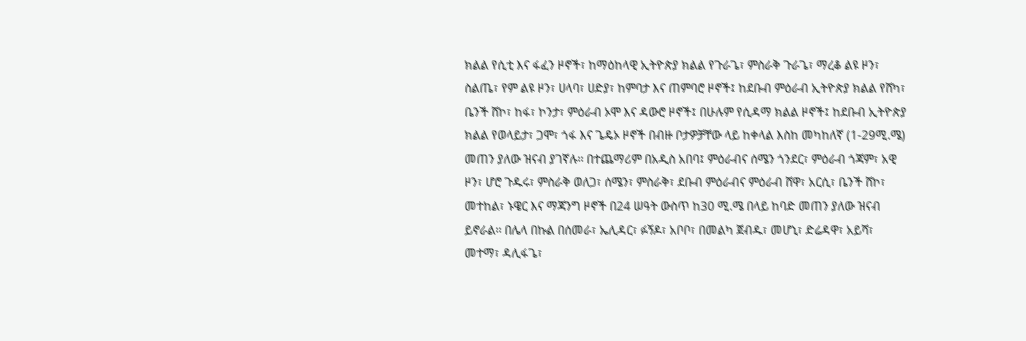ክልል የሲቲ እና ፋፈን ዞኖች፣ ከማዕከላዊ ኢትዮጵያ ክልል የጉራጌ፣ ምስራቅ ጉራጌ፣ ማረቆ ልዩ ዞን፣ ስልጤ፣ የም ልዩ ዞን፣ ሀላባ፣ ሀድያ፣ ከምባታ እና ጠምባሮ ዞኖች፤ ከደቡብ ምዕራብ ኢትዮጵያ ክልል የሸካ፣ ቤንች ሸኮ፣ ከፋ፣ ኮንታ፣ ምዕራብ ኦሞ እና ዳውሮ ዞኖች፤ በሁሉም የሲዳማ ክልል ዞኖች፤ ከደቡብ ኢትዮጵያ ክልል የወላይታ፣ ጋሞ፣ ጎፋ እና ጌዴኦ ዞኖች በብዙ ቦታዎቻቸው ላይ ከቀላል እስከ መካከለኛ (1-29ሚ.ሜ) መጠን ያለው ዝናብ ያገኛሉ፡፡ በተጨማሪም በአዲስ አበባ፤ ምዕራብና ሰሜን ጎንደር፣ ምዕራብ ጎጃም፣ አዊ ዞን፣ ሆሮ ጉዱሩ፣ ምስራቅ ወለጋ፣ ሰሜን፣ ምስራቅ፣ ደቡብ ምዕራብና ምዕራብ ሸዋ፣ አርሲ፣ ቤንች ሸኮ፣ መተከል፣ ኑዌር እና ማጃንግ ዞኖች በ24 ሠዓት ውስጥ ከ30 ሚ.ሜ በላይ ከባድ መጠን ያለው ዝናብ ይኖራል፡፡ በሌላ በኩል በሰመራ፣ ኤሊዳር፣ ፉኝዶ፣ አቦቦ፣ በመልካ ጀብዱ፣ መሆኒ፣ ድሬዳዋ፣ አይሻ፣ መተማ፣ ዳሊፋጌ፣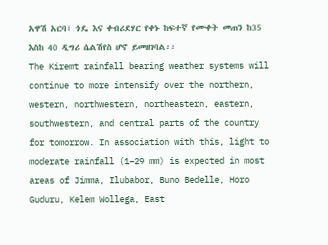አዋሽ አርባ፣ ጎዴ እና ቀብሪደሃር የቀኑ ከፍተኛ የሙቀት መጠን ከ35 እስከ 40 ዲግሪ ሴልሽየስ ሆኖ ይመዘገባል፡፡
The Kiremt rainfall bearing weather systems will continue to more intensify over the northern, western, northwestern, northeastern, eastern, southwestern, and central parts of the country for tomorrow. In association with this, light to moderate rainfall (1–29 mm) is expected in most areas of Jimma, Ilubabor, Buno Bedelle, Horo Guduru, Kelem Wollega, East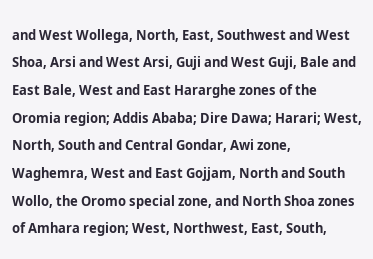and West Wollega, North, East, Southwest and West Shoa, Arsi and West Arsi, Guji and West Guji, Bale and East Bale, West and East Hararghe zones of the Oromia region; Addis Ababa; Dire Dawa; Harari; West, North, South and Central Gondar, Awi zone, Waghemra, West and East Gojjam, North and South Wollo, the Oromo special zone, and North Shoa zones of Amhara region; West, Northwest, East, South,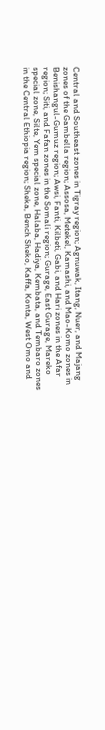Central and Southeast zones in Tigray region; Agnuwak, Itang, Nuer, and Majang zones of the Gambella region; Assosa, Metekel, Kamashi, and Mao-Komo zones in Benishangul-Gumuz region; Awsi, Fanti, Kilbeti, Gabi, and Hari zones in the Afar region; Siti, and Fafan zones in the Somali region; Gurage, East Gurage, Mareko special zone, Silte, Yem special zone, Halaba, Hadiya, Kembata, and Tembaro zones in the Central Ethiopia region; Sheka, Bench Sheko, Kaffa, Konta, West Omo and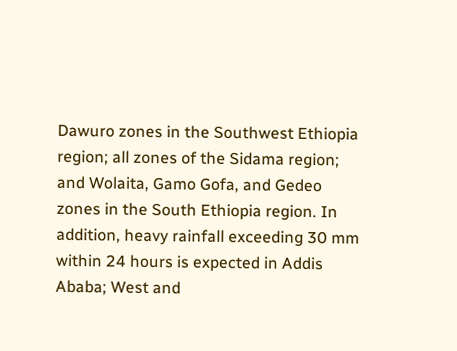Dawuro zones in the Southwest Ethiopia region; all zones of the Sidama region; and Wolaita, Gamo Gofa, and Gedeo zones in the South Ethiopia region. In addition, heavy rainfall exceeding 30 mm within 24 hours is expected in Addis Ababa; West and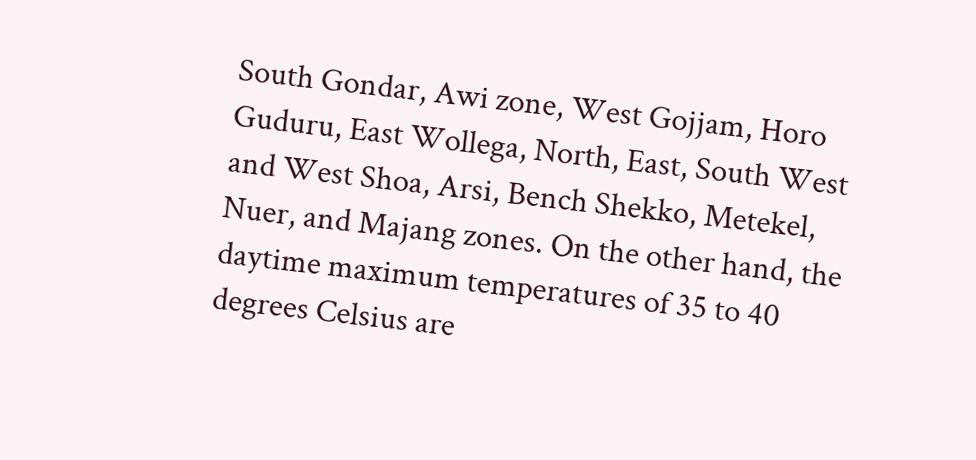South Gondar, Awi zone, West Gojjam, Horo Guduru, East Wollega, North, East, South West and West Shoa, Arsi, Bench Shekko, Metekel, Nuer, and Majang zones. On the other hand, the daytime maximum temperatures of 35 to 40 degrees Celsius are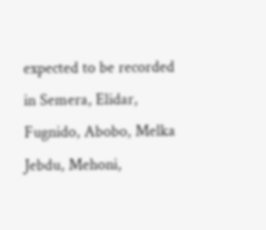expected to be recorded in Semera, Elidar, Fugnido, Abobo, Melka Jebdu, Mehoni,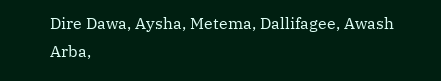Dire Dawa, Aysha, Metema, Dallifagee, Awash Arba,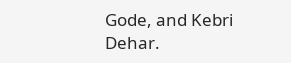Gode, and Kebri Dehar.